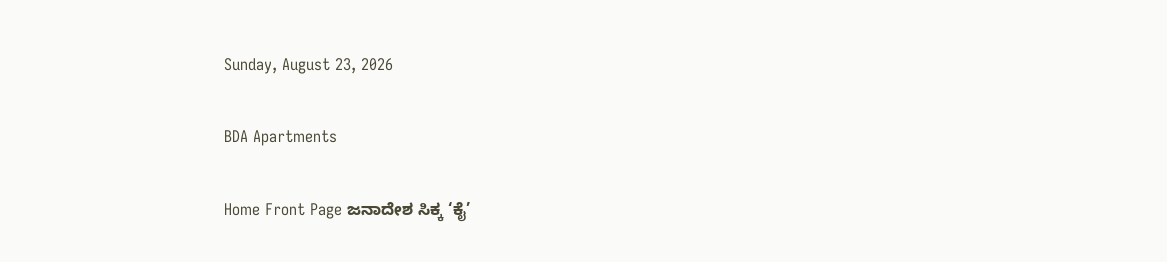Sunday, August 23, 2026

BDA Apartments

Home Front Page ಜನಾದೇಶ ಸಿಕ್ಕ ‘ಕೈ’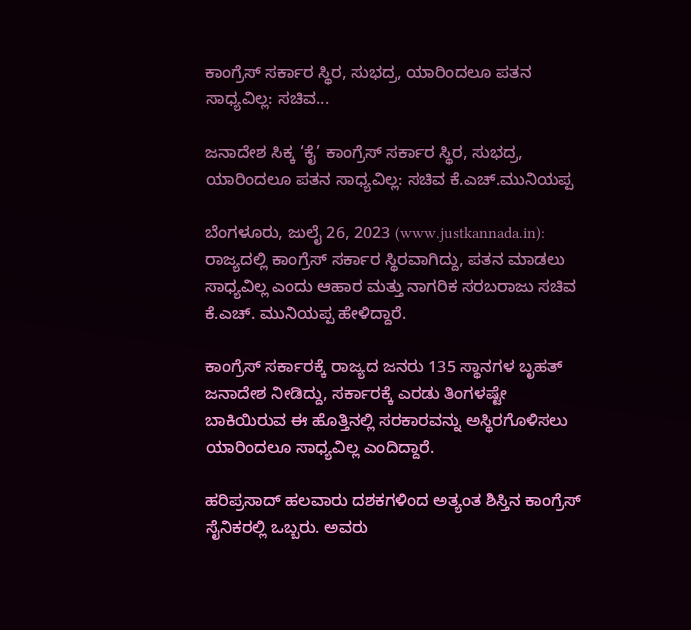ಕಾಂಗ್ರೆಸ್ ಸರ್ಕಾರ ಸ್ಥಿರ, ಸುಭದ್ರ, ಯಾರಿಂದಲೂ ಪತನ ಸಾಧ್ಯವಿಲ್ಲ: ಸಚಿವ...

ಜನಾದೇಶ ಸಿಕ್ಕ ‘ಕೈ’ ಕಾಂಗ್ರೆಸ್ ಸರ್ಕಾರ ಸ್ಥಿರ, ಸುಭದ್ರ, ಯಾರಿಂದಲೂ ಪತನ ಸಾಧ್ಯವಿಲ್ಲ: ಸಚಿವ ಕೆ.ಎಚ್.ಮುನಿಯಪ್ಪ

ಬೆಂಗಳೂರು, ಜುಲೈ 26, 2023 (www.justkannada.in): ರಾಜ್ಯದಲ್ಲಿ ಕಾಂಗ್ರೆಸ್ ಸರ್ಕಾರ ಸ್ಥಿರವಾಗಿದ್ದು, ಪತನ ಮಾಡಲು ಸಾಧ್ಯವಿಲ್ಲ ಎಂದು ಆಹಾರ ಮತ್ತು ನಾಗರಿಕ ಸರಬರಾಜು ಸಚಿವ ಕೆ.ಎಚ್‌. ಮುನಿಯಪ್ಪ ಹೇಳಿದ್ದಾರೆ.

ಕಾಂಗ್ರೆಸ್‌ ಸರ್ಕಾರಕ್ಕೆ ರಾಜ್ಯದ ಜನರು 135 ಸ್ಥಾನಗಳ ಬೃಹತ್ ಜನಾದೇಶ ನೀಡಿದ್ದು, ಸರ್ಕಾರಕ್ಕೆ ಎರಡು ತಿಂಗಳಷ್ಟೇ ಬಾಕಿಯಿರುವ ಈ ಹೊತ್ತಿನಲ್ಲಿ ಸರಕಾರವನ್ನು ಅಸ್ಥಿರಗೊಳಿಸಲು ಯಾರಿಂದಲೂ ಸಾಧ್ಯವಿಲ್ಲ ಎಂದಿದ್ದಾರೆ.

ಹರಿಪ್ರಸಾದ್ ಹಲವಾರು ದಶಕಗಳಿಂದ ಅತ್ಯಂತ ಶಿಸ್ತಿನ ಕಾಂಗ್ರೆಸ್ ಸೈನಿಕರಲ್ಲಿ ಒಬ್ಬರು. ಅವರು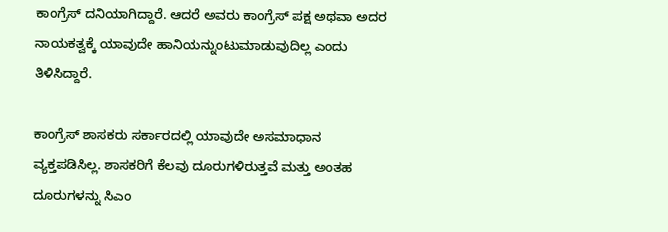ಕಾಂಗ್ರೆಸ್‌ ದನಿಯಾಗಿದ್ದಾರೆ. ಆದರೆ ಅವರು ಕಾಂಗ್ರೆಸ್ ಪಕ್ಷ ಅಥವಾ ಅದರ ನಾಯಕತ್ವಕ್ಕೆ ಯಾವುದೇ ಹಾನಿಯನ್ನುಂಟುಮಾಡುವುದಿಲ್ಲ ಎಂದು ತಿಳಿಸಿದ್ದಾರೆ.

ಕಾಂಗ್ರೆಸ್ ಶಾಸಕರು ಸರ್ಕಾರದಲ್ಲಿ ಯಾವುದೇ ಅಸಮಾಧಾನ ವ್ಯಕ್ತಪಡಿಸಿಲ್ಲ. ಶಾಸಕರಿಗೆ ಕೆಲವು ದೂರುಗಳಿರುತ್ತವೆ ಮತ್ತು ಅಂತಹ ದೂರುಗಳನ್ನು ಸಿಎಂ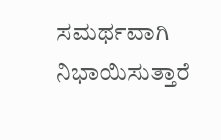ಸಮರ್ಥವಾಗಿ ನಿಭಾಯಿಸುತ್ತಾರೆ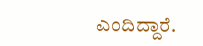ಎಂದಿದ್ದಾರೆ.